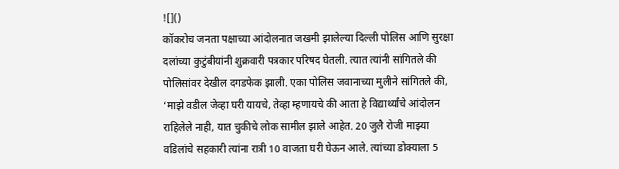![]()
कॉकरोच जनता पक्षाच्या आंदोलनात जखमी झालेल्या दिल्ली पोलिस आणि सुरक्षा दलांच्या कुटुंबीयांनी शुक्रवारी पत्रकार परिषद घेतली. त्यात त्यांनी सांगितले की पोलिसांवर देखील दगडफेक झाली. एका पोलिस जवानाच्या मुलीने सांगितले की, ‘माझे वडील जेव्हा घरी यायचे, तेव्हा म्हणायचे की आता हे विद्यार्थ्यांचे आंदोलन राहिलेले नाही, यात चुकीचे लोक सामील झाले आहेत. 20 जुलै रोजी माझ्या वडिलांचे सहकारी त्यांना रात्री 10 वाजता घरी घेऊन आले. त्यांच्या डोक्याला 5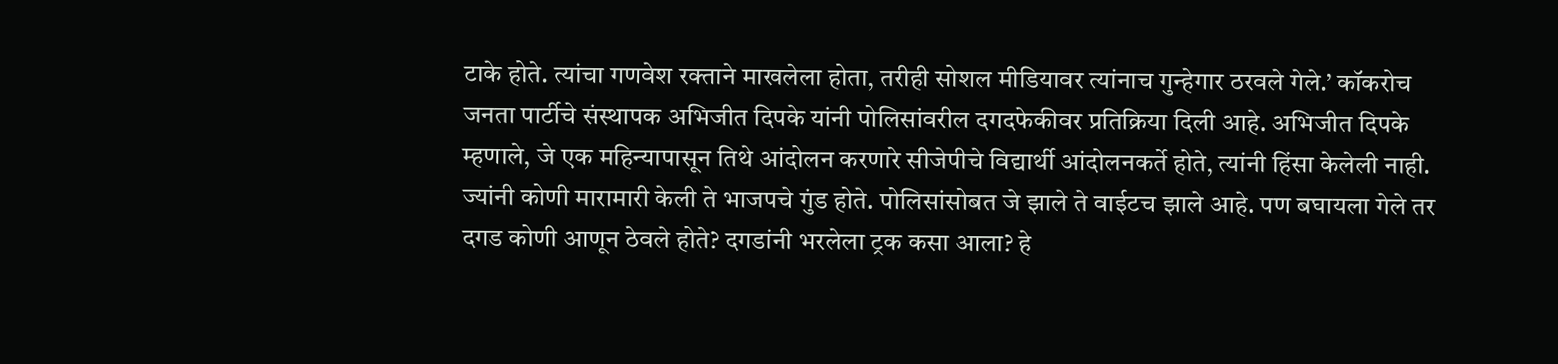टाके होते. त्यांचा गणवेश रक्ताने माखलेला होता, तरीही सोशल मीडियावर त्यांनाच गुन्हेगार ठरवले गेले.’ कॉकरोच जनता पार्टीचे संस्थापक अभिजीत दिपके यांनी पोलिसांवरील दगदफेकीवर प्रतिक्रिया दिली आहे. अभिजीत दिपके म्हणाले, जे एक महिन्यापासून तिथे आंदोलन करणारे सीजेपीचे विद्यार्थी आंदोलनकर्ते होते, त्यांनी हिंसा केलेली नाही. ज्यांनी कोणी मारामारी केली ते भाजपचे गुंड होते. पोलिसांसोबत जे झाले ते वाईटच झाले आहे. पण बघायला गेले तर दगड कोणी आणून ठेवले होते? दगडांनी भरलेला ट्रक कसा आला? हे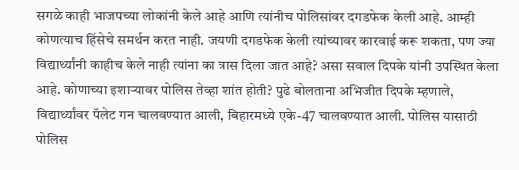सगळे काही भाजपच्या लोकांनी केले आहे आणि त्यांनीच पोलिसांवर दगडफेक केली आहे. आम्ही कोणत्याच हिंसेचे समर्थन करत नाही. जयणी दगडफेक केली त्यांच्यावर कारवाई करू शकता, पण ज्या विद्यार्थ्यांनी काहीच केले नाही त्यांना का त्रास दिला जात आहे? असा सवाल दिपके यांनी उपस्थित केला आहे. कोणाच्या इशाऱ्यावर पोलिस तेव्हा शांत होती? पुढे बोलताना अभिजीत दिपके म्हणाले, विद्यार्थ्यांवर पॅलेट गन चालवण्यात आली, बिहारमध्ये एके-47 चालवण्यात आली. पोलिस यासाठी पोलिस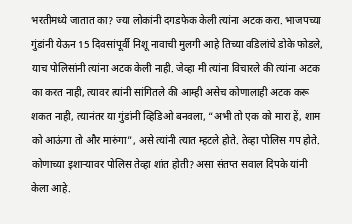भरतीमध्ये जातात का? ज्या लोकांनी दगडफेक केली त्यांना अटक करा. भाजपच्या गुंडांनी येऊन 15 दिवसांपूर्वी निशू नावाची मुलगी आहे तिच्या वडिलांचे डोके फोडले, याच पोलिसांनी त्यांना अटक केली नाही. जेव्हा मी त्यांना विचारले की त्यांना अटक का करत नाही, त्यावर त्यांनी सांगितले की आम्ही असेच कोणालाही अटक करू शकत नाही, त्यानंतर या गुंडांनी व्हिडिओ बनवला, “अभी तो एक को मारा हें, शाम को आऊंगा तो और मारुंगा”, असे त्यांनी त्यात म्हटले होते. तेव्हा पोलिस गप होते. कोणाच्या इशाऱ्यावर पोलिस तेव्हा शांत होती? असा संतप्त सवाल दिपके यांनी केला आहे.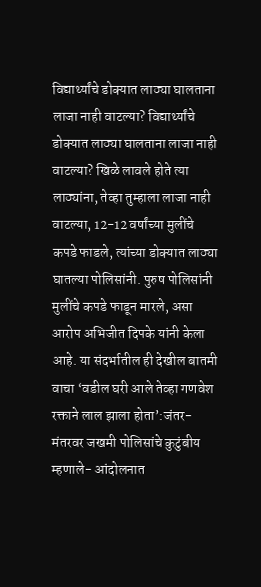विद्यार्थ्यांचे डोक्यात लाठ्या घालताना लाजा नाही वाटल्या? विद्यार्थ्यांचे डोक्यात लाठ्या घालताना लाजा नाही वाटल्या? खिळे लावले होते त्या लाठ्यांना, तेव्हा तुम्हाला लाजा नाही वाटल्या, 12-12 वर्षांच्या मुलींचे कपडे फाडले, त्यांच्या डोक्यात लाठ्या घातल्या पोलिसांनी. पुरुष पोलिसांनी मुलींचे कपडे फाडून मारले, असा आरोप अभिजीत दिपके यांनी केला आहे. या संदर्भातील ही देखील बातमी वाचा ‘वडील घरी आले तेव्हा गणवेश रक्ताने लाल झाला होता’:जंतर-मंतरवर जखमी पोलिसांचे कुटुंबीय म्हणाले- आंदोलनात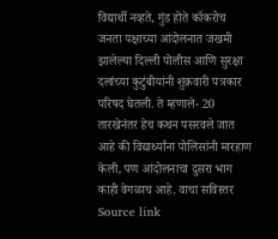विद्यार्थी नव्हते, गुंड होते कॉकरोच जनता पक्षाच्या आंदोलनात जखमी झालेल्या दिल्ली पोलीस आणि सुरक्षा दलांच्या कुटुंबीयांनी शुक्रवारी पत्रकार परिषद घेतली. ते म्हणाले- 20 तारखेनंतर हेच कथन पसरवले जात आहे की विद्यार्थ्यांना पोलिसांनी मारहाण केली, पण आंदोलनाचा दुसरा भाग काही वेगळाच आहे. वाचा सविस्तर
Source link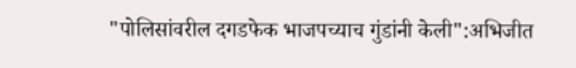"पोलिसांवरील दगडफेक भाजपच्याच गुंडांनी केली":अभिजीत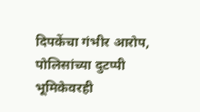दिपकेंचा गंभीर आरोप, पोलिसांच्या दुटप्पी भूमिकेवरही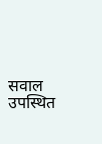सवाल उपस्थित